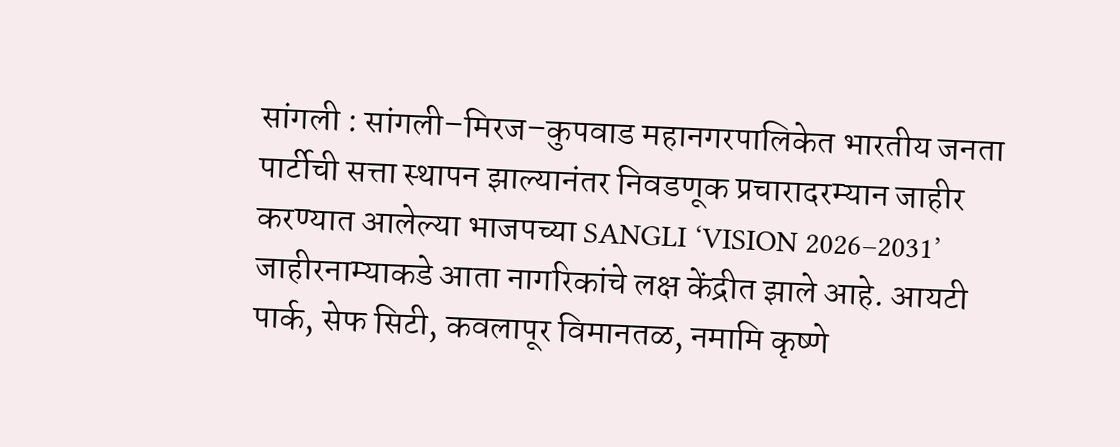सांगली : सांगली–मिरज–कुपवाड महानगरपालिकेत भारतीय जनता पार्टीची सत्ता स्थापन झाल्यानंतर निवडणूक प्रचारादरम्यान जाहीर करण्यात आलेल्या भाजपच्या SANGLI ‘VISION 2026–2031’ जाहीरनाम्याकडे आता नागरिकांचे लक्ष केंद्रीत झाले आहे. आयटी पार्क, सेफ सिटी, कवलापूर विमानतळ, नमामि कृष्णे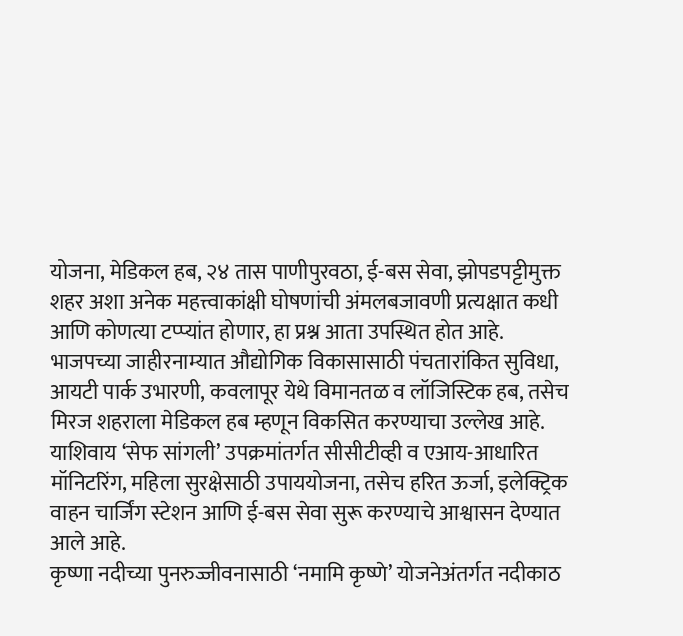योजना, मेडिकल हब, २४ तास पाणीपुरवठा, ई-बस सेवा, झोपडपट्टीमुक्त शहर अशा अनेक महत्त्वाकांक्षी घोषणांची अंमलबजावणी प्रत्यक्षात कधी आणि कोणत्या टप्प्यांत होणार, हा प्रश्न आता उपस्थित होत आहे.
भाजपच्या जाहीरनाम्यात औद्योगिक विकासासाठी पंचतारांकित सुविधा, आयटी पार्क उभारणी, कवलापूर येथे विमानतळ व लॉजिस्टिक हब, तसेच मिरज शहराला मेडिकल हब म्हणून विकसित करण्याचा उल्लेख आहे. याशिवाय ‘सेफ सांगली’ उपक्रमांतर्गत सीसीटीव्ही व एआय-आधारित मॉनिटरिंग, महिला सुरक्षेसाठी उपाययोजना, तसेच हरित ऊर्जा, इलेक्ट्रिक वाहन चार्जिंग स्टेशन आणि ई-बस सेवा सुरू करण्याचे आश्वासन देण्यात आले आहे.
कृष्णा नदीच्या पुनरुज्जीवनासाठी ‘नमामि कृष्णे’ योजनेअंतर्गत नदीकाठ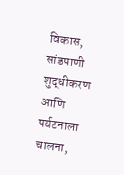विकास, सांडपाणी शुद्धीकरण आणि पर्यटनाला चालना,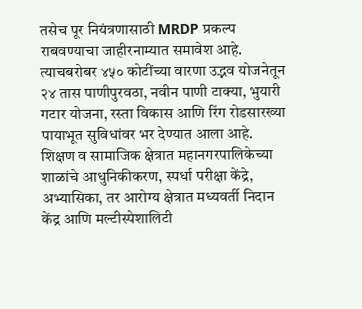तसेच पूर नियंत्रणासाठी MRDP प्रकल्प राबवण्याचा जाहीरनाम्यात समावेश आहे. त्याचबरोबर ४५० कोटींच्या वारणा उद्भव योजनेतून २४ तास पाणीपुरवठा, नवीन पाणी टाक्या, भुयारी गटार योजना, रस्ता विकास आणि रिंग रोडसारख्या पायाभूत सुविधांवर भर देण्यात आला आहे.
शिक्षण व सामाजिक क्षेत्रात महानगरपालिकेच्या शाळांचे आधुनिकीकरण, स्पर्धा परीक्षा केंद्रे, अभ्यासिका, तर आरोग्य क्षेत्रात मध्यवर्ती निदान केंद्र आणि मल्टीस्पेशालिटी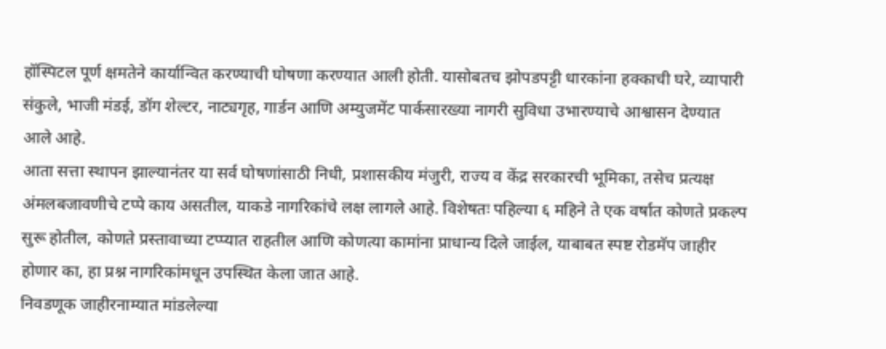हॉस्पिटल पूर्ण क्षमतेने कार्यान्वित करण्याची घोषणा करण्यात आली होती. यासोबतच झोपडपट्टी धारकांना हक्काची घरे, व्यापारी संकुले, भाजी मंडई, डॉग शेल्टर, नाट्यगृह, गार्डन आणि अम्युजमेंट पार्कसारख्या नागरी सुविधा उभारण्याचे आश्वासन देण्यात आले आहे.
आता सत्ता स्थापन झाल्यानंतर या सर्व घोषणांसाठी निधी, प्रशासकीय मंजुरी, राज्य व केंद्र सरकारची भूमिका, तसेच प्रत्यक्ष अंमलबजावणीचे टप्पे काय असतील, याकडे नागरिकांचे लक्ष लागले आहे. विशेषतः पहिल्या ६ महिने ते एक वर्षात कोणते प्रकल्प सुरू होतील, कोणते प्रस्तावाच्या टप्प्यात राहतील आणि कोणत्या कामांना प्राधान्य दिले जाईल, याबाबत स्पष्ट रोडमॅप जाहीर होणार का, हा प्रश्न नागरिकांमधून उपस्थित केला जात आहे.
निवडणूक जाहीरनाम्यात मांडलेल्या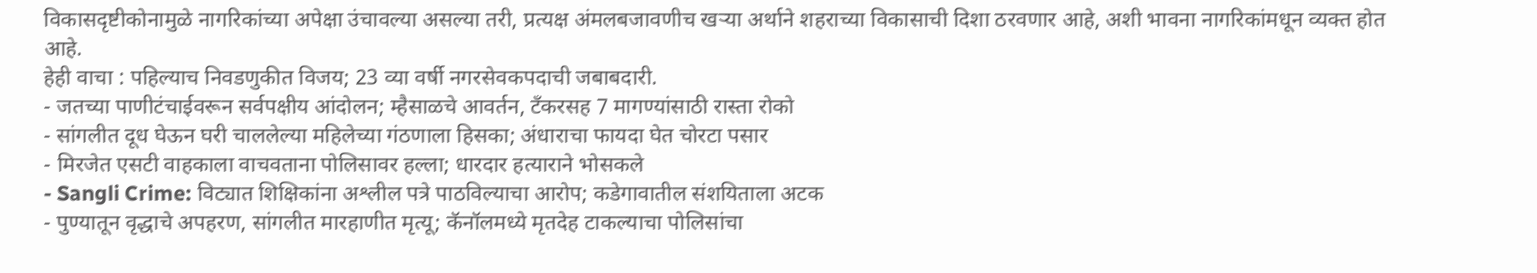विकासदृष्टीकोनामुळे नागरिकांच्या अपेक्षा उंचावल्या असल्या तरी, प्रत्यक्ष अंमलबजावणीच खऱ्या अर्थाने शहराच्या विकासाची दिशा ठरवणार आहे, अशी भावना नागरिकांमधून व्यक्त होत आहे.
हेही वाचा : पहिल्याच निवडणुकीत विजय; 23 व्या वर्षी नगरसेवकपदाची जबाबदारी.
- जतच्या पाणीटंचाईवरून सर्वपक्षीय आंदोलन; म्हैसाळचे आवर्तन, टँकरसह 7 मागण्यांसाठी रास्ता रोको
- सांगलीत दूध घेऊन घरी चाललेल्या महिलेच्या गंठणाला हिसका; अंधाराचा फायदा घेत चोरटा पसार
- मिरजेत एसटी वाहकाला वाचवताना पोलिसावर हल्ला; धारदार हत्याराने भोसकले
- Sangli Crime: विट्यात शिक्षिकांना अश्लील पत्रे पाठविल्याचा आरोप; कडेगावातील संशयिताला अटक
- पुण्यातून वृद्धाचे अपहरण, सांगलीत मारहाणीत मृत्यू; कॅनॉलमध्ये मृतदेह टाकल्याचा पोलिसांचा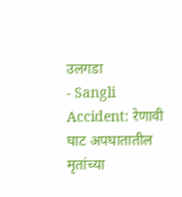उलगडा
- Sangli Accident: रेणावी घाट अपघातातील मृतांच्या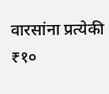वारसांना प्रत्येकी ₹१०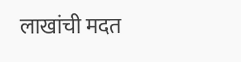लाखांची मदत